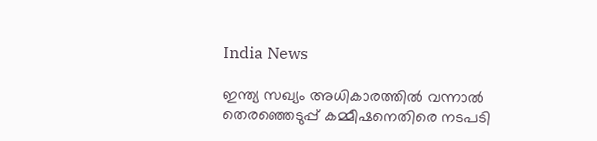India News

ഇന്ത്യ സഖ്യം അധികാരത്തിൽ വന്നാൽ തെര‍ഞ്ഞെടുപ്പ് കമ്മീഷനെതിരെ നടപടി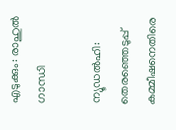എടുക്കും: രാഹുൽ ഗാന്ധി

ന്യൂഡൽഹി: തെര‍ഞ്ഞെടുപ്പ് കമ്മീഷനെതിരെ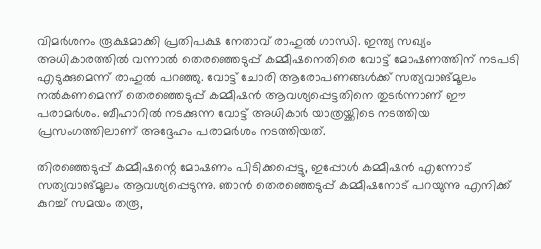വിമർശനം രൂക്ഷമാക്കി പ്രതിപക്ഷ നേതാവ് രാഹുൽ ഗാന്ധി. ഇന്ത്യ സഖ്യം അധികാരത്തിൽ വന്നാൽ തെര‍ഞ്ഞെടുപ്പ് കമ്മീഷനെതിരെ വോട്ട് മോഷണത്തിന് നടപടി എടുക്കുമെന്ന് രാഹുൽ പറഞ്ഞു. വോട്ട് ചോരി ആരോപണങ്ങൾക്ക് സത്യവാങ്മൂലം നൽകണമെന്ന് തെരഞ്ഞെടുപ്പ് കമ്മീഷന്‍ ആവശ്യപ്പെട്ടതിനെ തുടർന്നാണ് ഈ പരാമര്‍ശം. ബീഹാറിൽ നടക്കുന്ന വോട്ട് അധികാർ യാത്രയ്ക്കിടെ നടത്തിയ പ്രസംഗത്തിലാണ് അദ്ദേഹം പരാമർശം നടത്തിയത്.

തിരഞ്ഞെടുപ്പ് കമ്മീഷന്റെ മോഷണം പിടിക്കപ്പെട്ടു, ഇപ്പോൾ കമ്മീഷൻ എന്നോട് സത്യവാങ്മൂലം ആവശ്യപ്പെടുന്നു. ഞാൻ തെരഞ്ഞെടുപ്പ് കമ്മീഷനോട് പറയുന്നു എനിക്ക് കുറച്ച് സമയം തരൂ,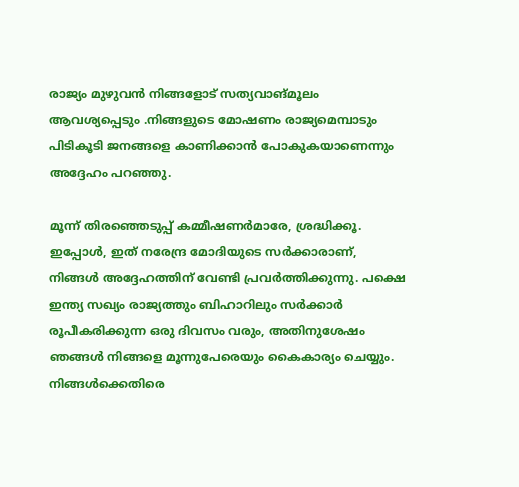രാജ്യം മുഴുവൻ നിങ്ങളോട് സത്യവാങ്മൂലം ആവശ്യപ്പെടും .നിങ്ങളുടെ മോഷണം രാജ്യമെമ്പാടും പിടികൂടി ജനങ്ങളെ കാണിക്കാൻ പോകുകയാണെന്നും അദ്ദേഹം പറഞ്ഞു.

മൂന്ന് തിരഞ്ഞെടുപ്പ് കമ്മീഷണർമാരേ, ശ്രദ്ധിക്കൂ. ഇപ്പോൾ, ഇത് നരേന്ദ്ര മോദിയുടെ സർക്കാരാണ്, നിങ്ങൾ അദ്ദേഹത്തിന് വേണ്ടി പ്രവർത്തിക്കുന്നു. പക്ഷെ ഇന്ത്യ സഖ്യം രാജ്യത്തും ബിഹാറിലും സര്‍ക്കാര്‍ രൂപീകരിക്കുന്ന ഒരു ദിവസം വരും, അതിനുശേഷം ഞങ്ങൾ നിങ്ങളെ മൂന്നുപേരെയും കൈകാര്യം ചെയ്യും. നിങ്ങൾക്കെതിരെ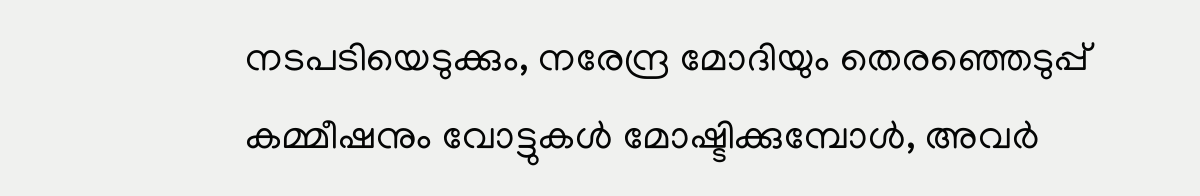നടപടിയെടുക്കും, നരേന്ദ്ര മോദിയും തെരഞ്ഞെടുപ്പ് കമ്മീഷനും വോട്ടുകൾ മോഷ്ടിക്കുമ്പോൾ, അവർ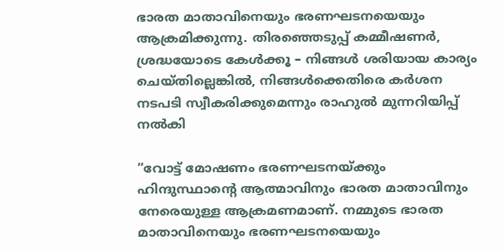ഭാരത മാതാവിനെയും ഭരണഘടനയെയും ആക്രമിക്കുന്നു. തിരഞ്ഞെടുപ്പ് കമ്മീഷണർ, ശ്രദ്ധയോടെ കേൾക്കൂ – നിങ്ങൾ ശരിയായ കാര്യം ചെയ്തില്ലെങ്കിൽ, നിങ്ങൾക്കെതിരെ കർശന നടപടി സ്വീകരിക്കുമെന്നും രാഹുൽ മുന്നറിയിപ്പ് നൽകി

“വോട്ട് മോഷണം ഭരണഘടനയ്ക്കും ഹിന്ദുസ്ഥാന്‍റെ ആത്മാവിനും ഭാരത മാതാവിനും നേരെയുള്ള ആക്രമണമാണ്. നമ്മുടെ ഭാരത മാതാവിനെയും ഭരണഘടനയെയും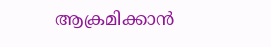ആക്രമിക്കാൻ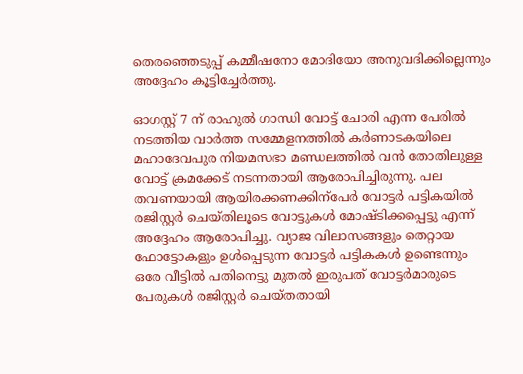തെരഞ്ഞെടുപ്പ് കമ്മീഷനോ മോദിയോ അനുവദിക്കില്ലെന്നും അദ്ദേഹം കൂട്ടിച്ചേർത്തു.

ഓഗസ്റ്റ് 7 ന് രാഹുൽ ഗാന്ധി വോട്ട് ചോരി എന്ന പേരിൽ നടത്തിയ വാർത്ത സമ്മേളനത്തിൽ കർണാടകയിലെ മഹാദേവപുര നിയമസഭാ മണ്ഡലത്തിൽ വൻ തോതിലുള്ള വോട്ട് ക്രമക്കേട് നടന്നതായി ആരോപിച്ചിരുന്നു. പല തവണയായി ആയിരക്കണക്കിന്പേർ വോട്ടർ പട്ടികയിൽ രജിസ്റ്റർ ചെയ്തിലൂടെ വോട്ടുകൾ മോഷ്ടിക്കപ്പെട്ടു എന്ന് അദ്ദേഹം ആരോപിച്ചു. വ്യാജ വിലാസങ്ങളും തെറ്റായ ഫോട്ടോകളും ഉൾപ്പെടുന്ന വോട്ടർ പട്ടികകൾ ഉണ്ടെന്നും ഒരേ വീട്ടിൽ പതിനെട്ടു മുതൽ ഇരുപത് വോട്ടർമാരുടെ പേരുകൾ രജിസ്റ്റർ ചെയ്തതായി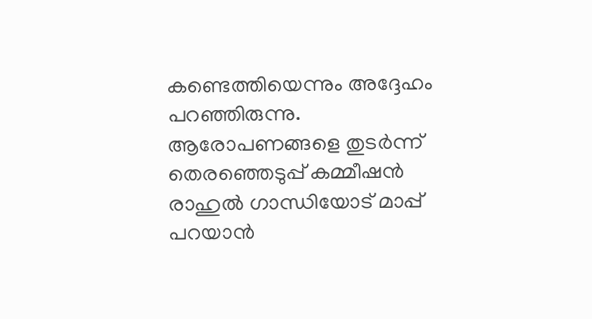കണ്ടെത്തിയെന്നും അദ്ദേഹം പറഞ്ഞിരുന്നു. ആരോപണങ്ങളെ തുടർന്ന് തെരഞ്ഞെടുപ്പ് കമ്മീഷൻ രാഹുൽ ഗാന്ധിയോട് മാപ്പ് പറയാൻ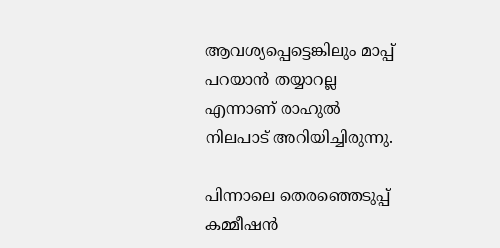ആവശ്യപ്പെട്ടെങ്കിലും മാപ്പ് പറയാൻ തയ്യാറല്ല എന്നാണ് രാഹുൽ നിലപാട് അറിയിച്ചിരുന്നു.

പിന്നാലെ തെരഞ്ഞെടുപ്പ് കമ്മീഷൻ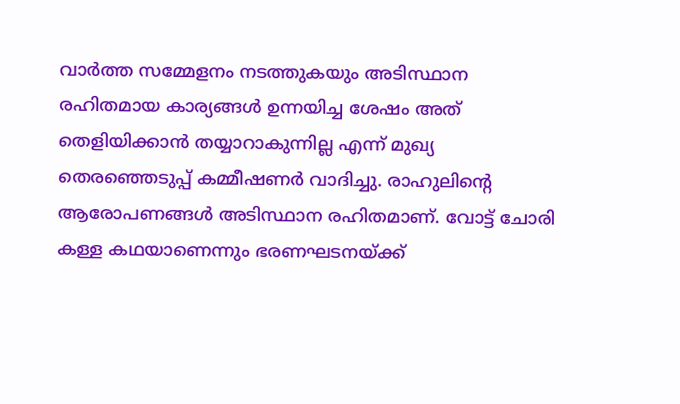വാർത്ത സമ്മേളനം നടത്തുകയും അടിസ്ഥാന രഹിതമായ കാര്യങ്ങൾ ഉന്നയിച്ച ശേഷം അത് തെളിയിക്കാൻ തയ്യാറാകുന്നില്ല എന്ന് മുഖ്യ തെരഞ്ഞെടുപ്പ് കമ്മീഷണർ വാദിച്ചു. രാഹുലിന്റെ ആരോപണങ്ങൾ അടിസ്ഥാന രഹിതമാണ്. വോട്ട് ചോരി കള്ള കഥയാണെന്നും ഭരണഘടനയ്ക്ക്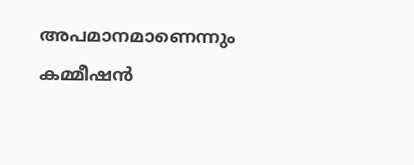അപമാനമാണെന്നും കമ്മീഷൻ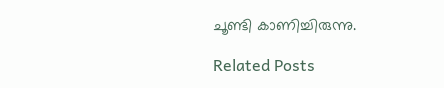ചൂണ്ടി കാണിച്ചിരുന്നു.

Related Posts